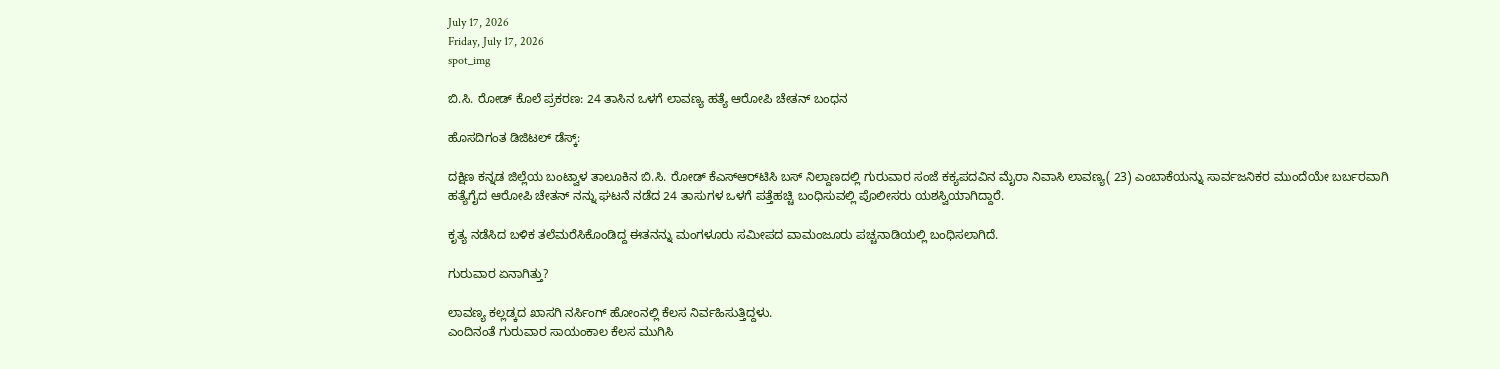July 17, 2026
Friday, July 17, 2026
spot_img

ಬಿ.ಸಿ. ರೋಡ್ ಕೊಲೆ ಪ್ರಕರಣ: 24 ತಾಸಿನ ಒಳಗೆ ಲಾವಣ್ಯ ಹತ್ಯೆ ಆರೋಪಿ ಚೇತನ್ ಬಂಧನ

ಹೊಸದಿಗಂತ ಡಿಜಿಟಲ್‌ ಡೆಸ್ಕ್‌:

ದಕ್ಷಿಣ ಕನ್ನಡ ಜಿಲ್ಲೆಯ ಬಂಟ್ವಾಳ ತಾಲೂಕಿನ ಬಿ.ಸಿ. ರೋಡ್ ಕೆಎಸ್‌ಆರ್‌ಟಿಸಿ ಬಸ್ ನಿಲ್ದಾಣದಲ್ಲಿ ಗುರುವಾರ ಸಂಜೆ ಕಕ್ಯಪದವಿನ ಮೈರಾ ನಿವಾಸಿ ಲಾವಣ್ಯ( 23) ಎಂಬಾಕೆಯನ್ನು ಸಾರ್ವಜನಿಕರ ಮುಂದೆಯೇ ಬರ್ಬರವಾಗಿ ಹತ್ಯೆಗೈದ ಆರೋಪಿ ಚೇತನ್ ನನ್ನು ಘಟನೆ ನಡೆದ 24 ತಾಸುಗಳ ಒಳಗೆ ಪತ್ತೆಹಚ್ಚಿ ಬಂಧಿಸುವಲ್ಲಿ ಪೊಲೀಸರು ಯಶಸ್ವಿಯಾಗಿದ್ದಾರೆ.

ಕೃತ್ಯ ನಡೆಸಿದ ಬಳಿಕ ತಲೆಮರೆಸಿಕೊಂಡಿದ್ದ ಈತನನ್ನು ಮಂಗಳೂರು ಸಮೀಪದ ವಾಮಂಜೂರು ಪಚ್ಚನಾಡಿಯಲ್ಲಿ ಬಂಧಿಸಲಾಗಿದೆ.

ಗುರುವಾರ ಏನಾಗಿತ್ತು?

ಲಾವಣ್ಯ ಕಲ್ಲಡ್ಕದ ಖಾಸಗಿ ನರ್ಸಿಂಗ್ ಹೋಂನಲ್ಲಿ ಕೆಲಸ ನಿರ್ವಹಿಸುತ್ತಿದ್ದಳು.
ಎಂದಿನಂತೆ ಗುರುವಾರ ಸಾಯಂಕಾಲ ಕೆಲಸ ಮುಗಿಸಿ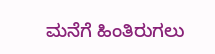ಮನೆಗೆ ಹಿಂತಿರುಗಲು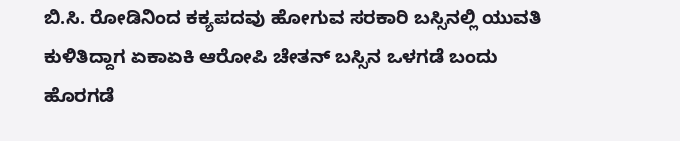ಬಿ.ಸಿ. ರೋಡಿನಿಂದ ಕಕ್ಯಪದವು ಹೋಗುವ ಸರಕಾರಿ ಬಸ್ಸಿನಲ್ಲಿ ಯುವತಿ ಕುಳಿತಿದ್ದಾಗ ಏಕಾಏಕಿ ಆರೋಪಿ ಚೇತನ್ ಬಸ್ಸಿನ ಒಳಗಡೆ ಬಂದು ಹೊರಗಡೆ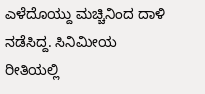ಎಳೆದೊಯ್ದು ಮಚ್ಚಿನಿಂದ ದಾಳಿ ನಡೆಸಿದ್ದ. ಸಿನಿಮೀಯ ರೀತಿಯಲ್ಲಿ‌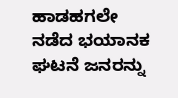ಹಾಡಹಗಲೇ ನಡೆದ ಭಯಾನಕ ಘಟನೆ ಜನರನ್ನು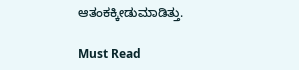ಆತಂಕಕ್ಕೀಡುಮಾಡಿತ್ತು.

Must Read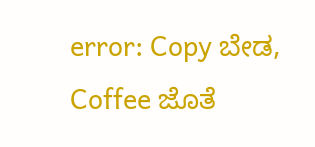error: Copy ಬೇಡ, Coffee ಜೊತೆ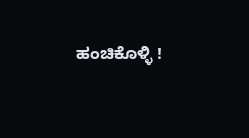ಹಂಚಿಕೊಳ್ಳಿ !